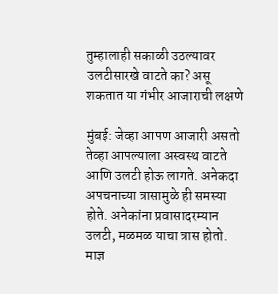तुम्हालाही सकाळी उठल्यावर उलटीसारखे वाटते का? असू शकतात या गंभीर आजाराची लक्षणे

मुंबई: जेव्हा आपण आजारी असतो तेव्हा आपल्याला अस्वस्थ वाटते आणि उलटी होऊ लागते. अनेकदा अपचनाच्या त्रासामुळे ही समस्या होते. अनेकांना प्रवासादरम्यान उलटी, मळमळ याचा त्रास होतो. माज्ञ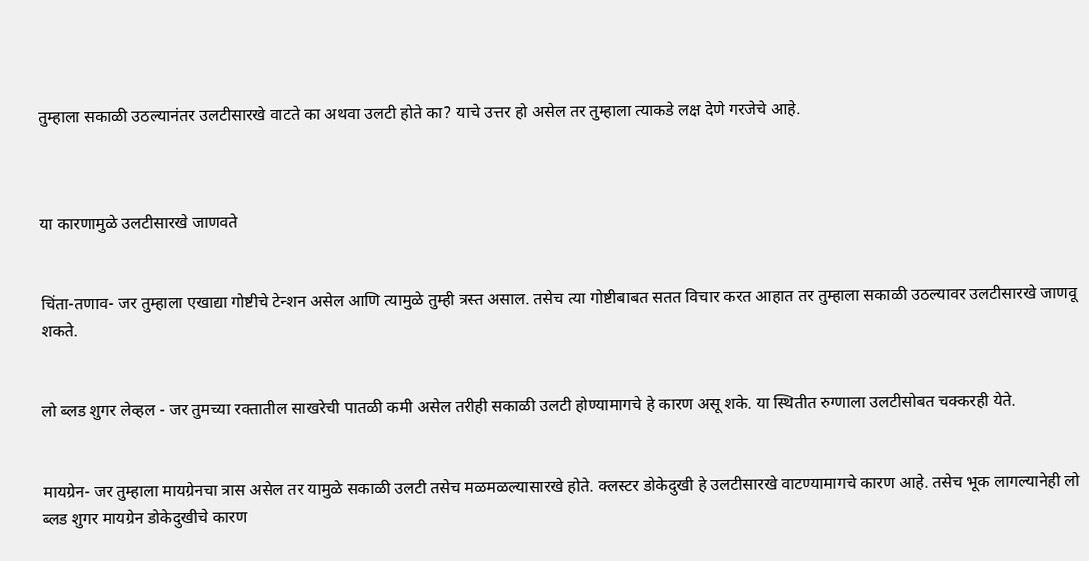तुम्हाला सकाळी उठल्यानंतर उलटीसारखे वाटते का अथवा उलटी होते का? याचे उत्तर हो असेल तर तुम्हाला त्याकडे लक्ष देणे गरजेचे आहे.



या कारणामुळे उलटीसारखे जाणवते


चिंता-तणाव- जर तुम्हाला एखाद्या गोष्टीचे टेन्शन असेल आणि त्यामुळे तुम्ही त्रस्त असाल. तसेच त्या गोष्टीबाबत सतत विचार करत आहात तर तुम्हाला सकाळी उठल्यावर उलटीसारखे जाणवू शकते.


लो ब्लड शुगर लेव्हल - जर तुमच्या रक्तातील साखरेची पातळी कमी असेल तरीही सकाळी उलटी होण्यामागचे हे कारण असू शके. या स्थितीत रुग्णाला उलटीसोबत चक्करही येते.


मायग्रेन- जर तुम्हाला मायग्रेनचा त्रास असेल तर यामुळे सकाळी उलटी तसेच मळमळल्यासारखे होते. क्लस्टर डोकेदुखी हे उलटीसारखे वाटण्यामागचे कारण आहे. तसेच भूक लागल्यानेही लो ब्लड शुगर मायग्रेन डोकेदुखीचे कारण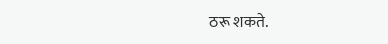ठरू शकते.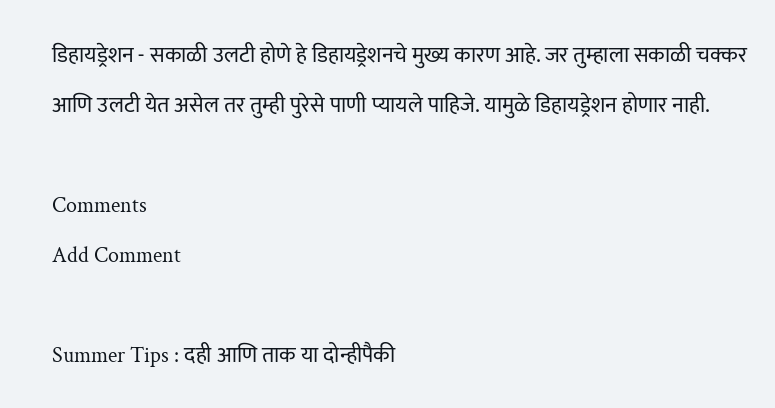डिहायड्रेशन - सकाळी उलटी होणे हे डिहायड्रेशनचे मुख्य कारण आहे. जर तुम्हाला सकाळी चक्कर आणि उलटी येत असेल तर तुम्ही पुरेसे पाणी प्यायले पाहिजे. यामुळे डिहायड्रेशन होणार नाही.

Comments
Add Comment

Summer Tips : दही आणि ताक या दोन्हीपैकी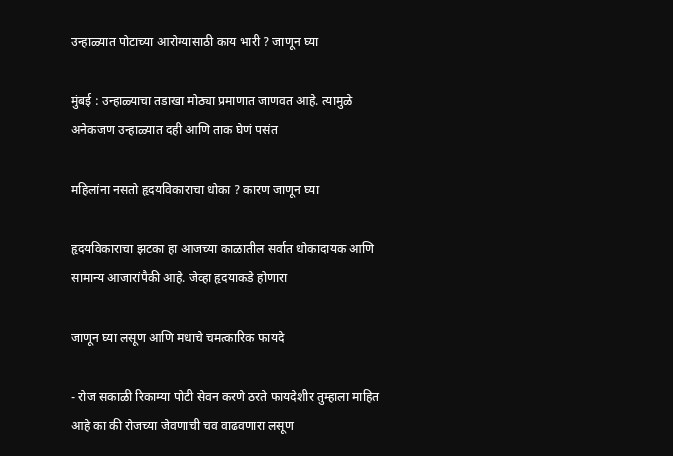उन्हाळ्यात पोटाच्या आरोग्यासाठी काय भारी ? जाणून घ्या

मुंबई : उन्हाळ्याचा तडाखा मोठ्या प्रमाणात जाणवत आहे. त्यामुळे अनेकजण उन्हाळ्यात दही आणि ताक घेणं पसंत

महिलांना नसतो हृदयविकाराचा धोका ? कारण जाणून घ्या

हृदयविकाराचा झटका हा आजच्या काळातील सर्वात धोकादायक आणि सामान्य आजारांपैकी आहे. जेव्हा हृदयाकडे होणारा

जाणून घ्या लसूण आणि मधाचे चमत्कारिक फायदे

- रोज सकाळी रिकाम्या पोटी सेवन करणे ठरते फायदेशीर तुम्हाला माहित आहे का की रोजच्या जेवणाची चव वाढवणारा लसूण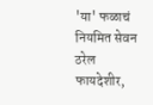'या' फळाचं नियमित सेवन ठरेल फायदेशीर,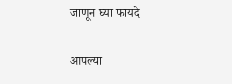जाणून घ्या फायदे

आपल्या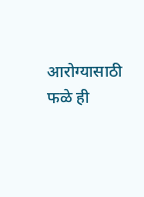आरोग्यासाठी फळे ही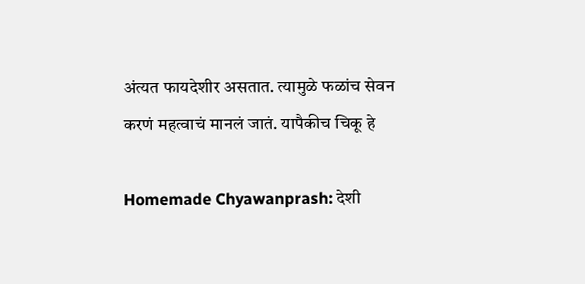अंत्यत फायदेशीर असतात. त्यामुळे फळांच सेवन करणं महत्वाचं मानलं जातं. यापैकीच चिकू हे

Homemade Chyawanprash: देशी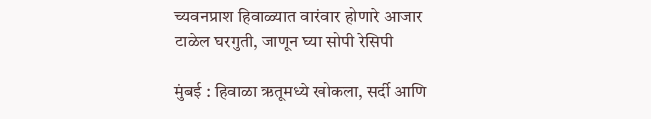च्यवनप्राश हिवाळ्यात वारंवार होणारे आजार टाळेल घरगुती, जाणून घ्या सोपी रेसिपी

मुंबई : हिवाळा ऋतूमध्ये खोकला, सर्दी आणि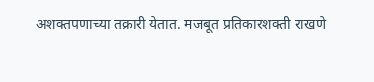अशक्तपणाच्या तक्रारी येतात. मजबूत प्रतिकारशक्ती राखणे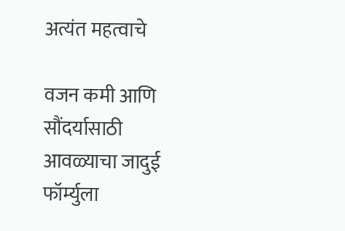अत्यंत महत्वाचे

वजन कमी आणि सौंदर्यासाठी आवळ्याचा जादुई फॉर्म्युला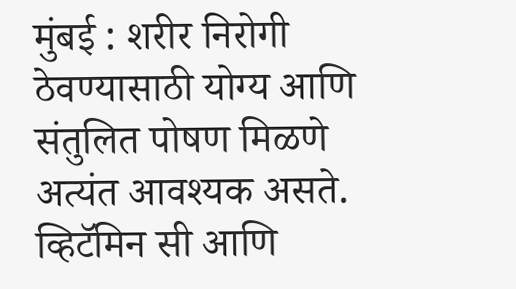मुंबई : शरीर निरोगी ठेवण्यासाठी योग्य आणि संतुलित पोषण मिळणे अत्यंत आवश्यक असते. व्हिटॅमिन सी आणि